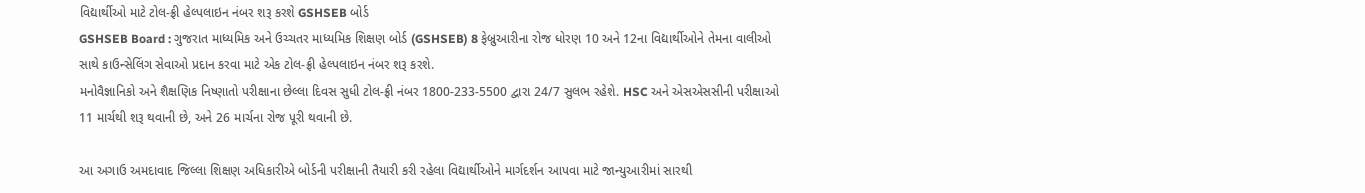વિદ્યાર્થીઓ માટે ટોલ-ફ્રી હેલ્પલાઇન નંબર શરૂ કરશે GSHSEB બોર્ડ
GSHSEB Board : ગુજરાત માધ્યમિક અને ઉચ્ચતર માધ્યમિક શિક્ષણ બોર્ડ (GSHSEB) 8 ફેબ્રુઆરીના રોજ ધોરણ 10 અને 12ના વિદ્યાર્થીઓને તેમના વાલીઓ સાથે કાઉન્સેલિંગ સેવાઓ પ્રદાન કરવા માટે એક ટોલ-ફ્રી હેલ્પલાઇન નંબર શરૂ કરશે.
મનોવૈજ્ઞાનિકો અને શૈક્ષણિક નિષ્ણાતો પરીક્ષાના છેલ્લા દિવસ સુધી ટોલ-ફ્રી નંબર 1800-233-5500 દ્વારા 24/7 સુલભ રહેશે. HSC અને એસએસસીની પરીક્ષાઓ 11 માર્ચથી શરૂ થવાની છે, અને 26 માર્ચના રોજ પૂરી થવાની છે.

આ અગાઉ અમદાવાદ જિલ્લા શિક્ષણ અધિકારીએ બોર્ડની પરીક્ષાની તૈયારી કરી રહેલા વિદ્યાર્થીઓને માર્ગદર્શન આપવા માટે જાન્યુઆરીમાં સારથી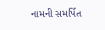નામની સમર્પિત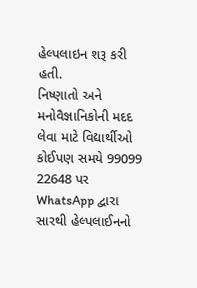હેલ્પલાઇન શરૂ કરી હતી.
નિષ્ણાતો અને મનોવૈજ્ઞાનિકોની મદદ લેવા માટે વિદ્યાર્થીઓ કોઈપણ સમયે 99099 22648 પર WhatsApp દ્વારા સારથી હેલ્પલાઈનનો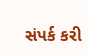સંપર્ક કરી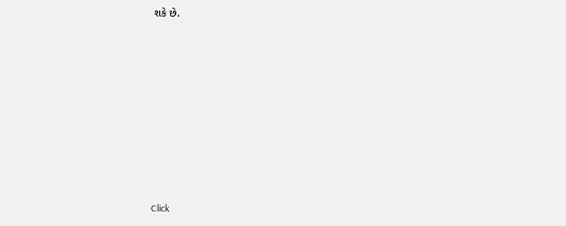શકે છે.












Click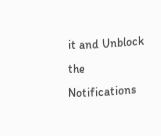it and Unblock the Notifications